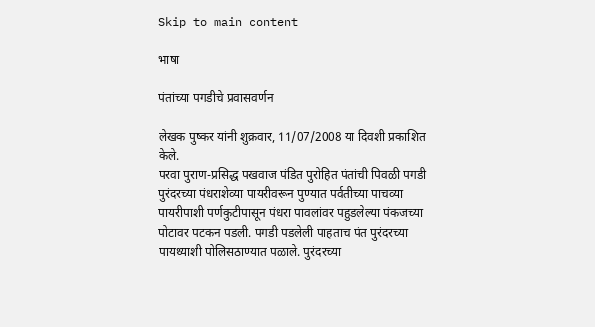Skip to main content

भाषा

पंतांच्या पगडीचे प्रवासवर्णन

लेखक पुष्कर यांनी शुक्रवार, 11/07/2008 या दिवशी प्रकाशित केले.
परवा पुराण-प्रसिद्ध पखवाज पंडित पुरोहित पंतांची पिवळी पगडी पुरंदरच्या पंधराशेव्या पायरीवरून पुण्यात पर्वतीच्या पाचव्या पायरीपाशी पर्णकुटीपासून पंधरा पावलांवर पहुडलेल्या पंकजच्या पोटावर पटकन पडली. पगडी पडलेली पाहताच पंत पुरंदरच्या पायथ्याशी पोलिसठाण्यात पळाले. पुरंदरच्या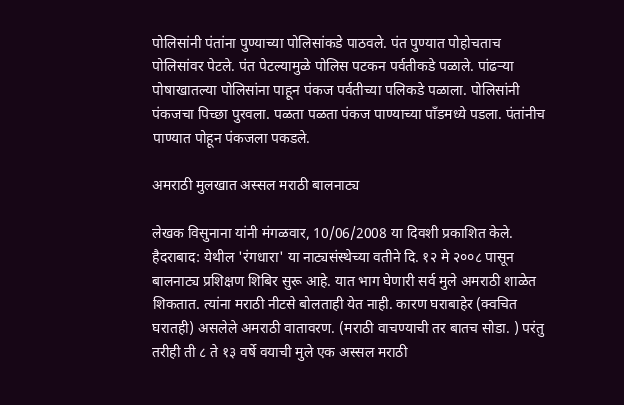पोलिसांनी पंतांना पुण्याच्या पोलिसांकडे पाठवले. पंत पुण्यात पोहोचताच पोलिसांवर पेटले. पंत पेटल्यामुळे पोलिस पटकन पर्वतीकडे पळाले. पांढर्‍या पोषाखातल्या पोलिसांना पाहून पंकज पर्वतीच्या पलिकडे पळाला. पोलिसांनी पंकजचा पिच्छा पुरवला. पळता पळता पंकज पाण्याच्या पाँडमध्ये पडला. पंतांनीच पाण्यात पोहून पंकजला पकडले.

अमराठी मुलखात अस्सल मराठी बालनाट्य

लेखक विसुनाना यांनी मंगळवार, 10/06/2008 या दिवशी प्रकाशित केले.
हैदराबाद: येथील 'रंगधारा' या नाट्यसंस्थेच्या वतीने दि. १२ मे २००८ पासून बालनाट्य प्रशिक्षण शिबिर सुरू आहे. यात भाग घेणारी सर्व मुले अमराठी शाळेत शिकतात. त्यांना मराठी नीटसे बोलताही येत नाही. कारण घराबाहेर (क्वचित घरातही) असलेले अमराठी वातावरण. (मराठी वाचण्याची तर बातच सोडा. ) परंतु तरीही ती ८ ते १३ वर्षे वयाची मुले एक अस्सल मराठी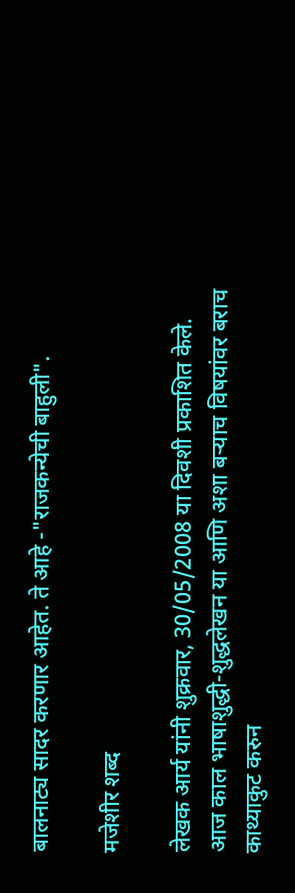बालनाट्य सादर करणार आहेत. ते आहे -"राजकन्येची बाहुली".

मजेशीर शब्द

लेखक आर्य यांनी शुक्रवार, 30/05/2008 या दिवशी प्रकाशित केले.
आज काल भाषाशुद्धी-शुद्धलेखन या आणि अशा बर्‍याच विषयांवर बराच काथ्याकुट करुन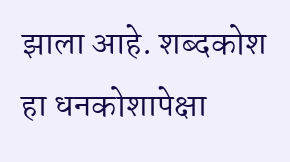झाला आहे. शब्दकोश हा धनकोशापेक्षा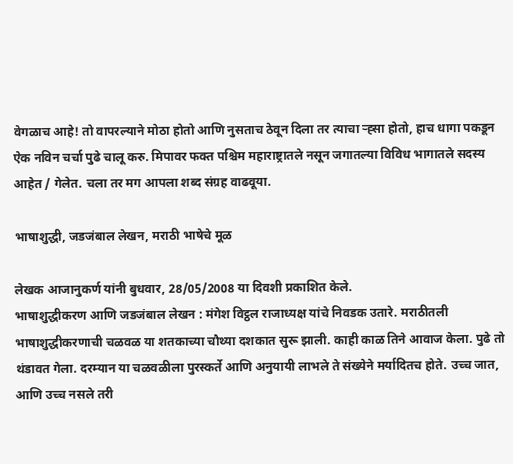वेगळाच आहे! तो वापरल्याने मोठा होतो आणि नुसताच ठेवून दिला तर त्याचा र्‍ह्सा होतो, हाच धागा पकडून ऐक नविन चर्चा पुढे चालू करु. मिपावर फक्त पश्चिम महाराष्ट्रातले नसून जगातल्या विविध भागातले सदस्य आहेत / गेलेत. चला तर मग आपला शब्द संग्रह वाढवूया.

भाषाशुद्धी, जडजंबाल लेखन, मराठी भाषेचे मूळ

लेखक आजानुकर्ण यांनी बुधवार, 28/05/2008 या दिवशी प्रकाशित केले.
भाषाशुद्धीकरण आणि जडजंबाल लेखन : मंगेश विट्ठल राजाध्यक्ष यांचे निवडक उतारे. मराठीतली भाषाशुद्धीकरणाची चळवळ या शतकाच्या चौथ्या दशकात सुरू झाली. काही काळ तिने आवाज केला. पुढे तो थंडावत गेला. दरम्यान या चळवळीला पुरस्कर्ते आणि अनुयायी लाभले ते संख्येने मर्यादितच होते. उच्च जात, आणि उच्च नसले तरी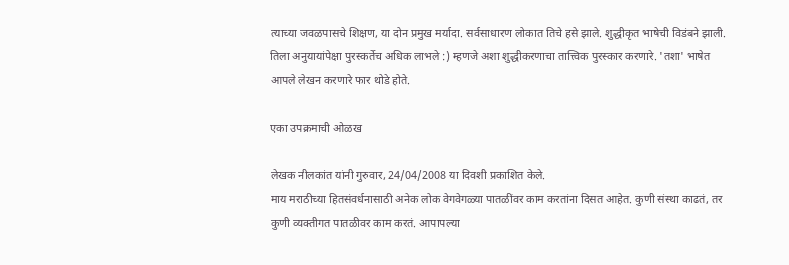त्याच्या जवळपासचे शिक्षण, या दोन प्रमुख मर्यादा. सर्वसाधारण लोकात तिचे हसे झाले. शुद्धीकृत भाषेची विडंबने झाली. तिला अनुयायांपेक्षा पुरस्कर्तेच अधिक लाभले :) म्हणजे अशा शुद्धीकरणाचा तात्त्विक पुरस्कार करणारे. 'तशा' भाषेत आपले लेखन करणारे फार थोडे होते.

एका उपक्रमाची ओळख

लेखक नीलकांत यांनी गुरुवार, 24/04/2008 या दिवशी प्रकाशित केले.
माय मराठीच्या हितसंवर्धनासाठी अनेक लोक वेगवेगळ्या पातळींवर काम करतांना दिसत आहेत. कुणी संस्था काढतं, तर कुणी व्यक्तीगत पातळीवर काम करतं. आपापल्या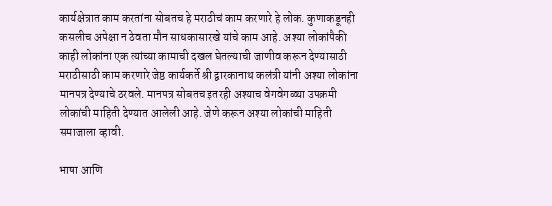कार्यक्षेत्रात काम करतांना सोबतच हे मराठीचं काम करणारे हे लोक. कुणाकडूनही कसलीच अपेक्षा न ठेवता मौन साधकासारखे यांचे काम आहे. अश्या लोकांपैकी काही लोकांना एक त्यांच्या कामाची दखल घेतल्याची जाणीव करून देण्यासाठी मराठीसाठी काम करणारे जेष्ठ कार्यकर्ते श्री द्वारकानाथ कलंत्री यांनी अश्या लोकांना मानपत्र देण्याचे ठरवले. मानपत्र सोबतच इतरही अश्याच वेगवेगळ्या उपक्रमी लोकांची माहिती देण्यात आलेली आहे. जेणे करून अश्या लोकांची माहिती समाजाला व्हावी.

भाषा आणि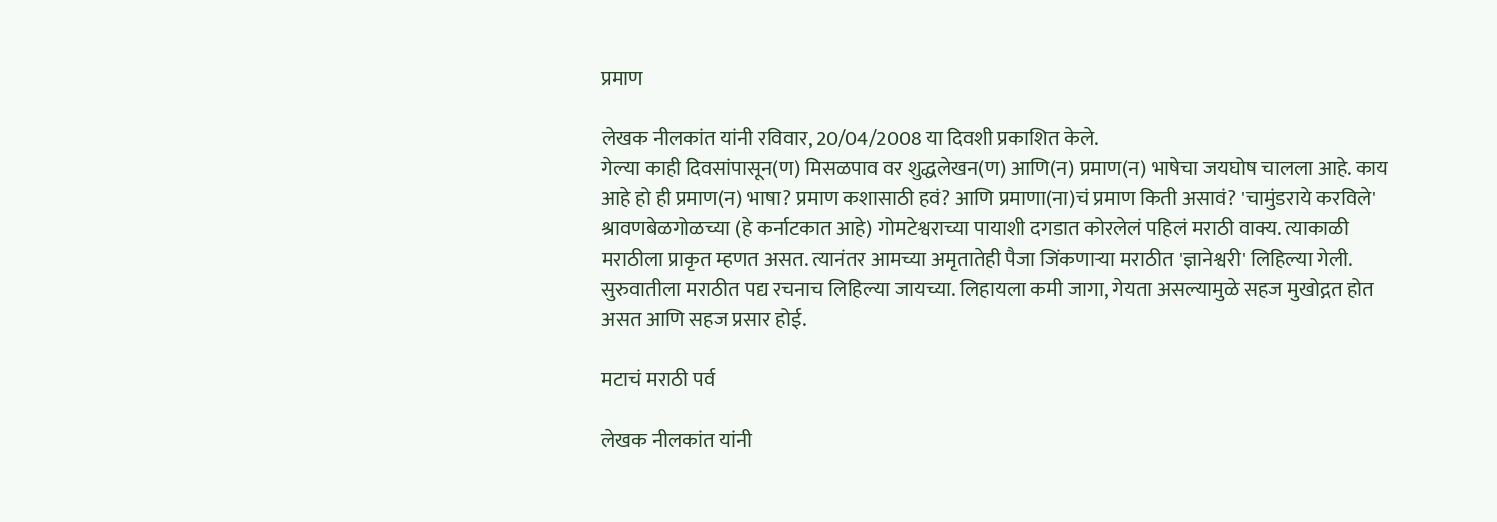प्रमाण

लेखक नीलकांत यांनी रविवार, 20/04/2008 या दिवशी प्रकाशित केले.
गेल्या काही दिवसांपासून(ण) मिसळपाव वर शुद्धलेखन(ण) आणि(न) प्रमाण(न) भाषेचा जयघोष चालला आहे. काय आहे हो ही प्रमाण(न) भाषा? प्रमाण कशासाठी हवं? आणि प्रमाणा(ना)चं प्रमाण किती असावं? 'चामुंडराये करविले' श्रावणबेळगोळच्या (हे कर्नाटकात आहे) गोमटेश्वराच्या पायाशी दगडात कोरलेलं पहिलं मराठी वाक्य. त्याकाळी मराठीला प्राकृत म्हणत असत. त्यानंतर आमच्या अमृतातेही पैजा जिंकणार्‍या मराठीत 'ज्ञानेश्वरी' लिहिल्या गेली. सुरुवातीला मराठीत पद्य रचनाच लिहिल्या जायच्या. लिहायला कमी जागा, गेयता असल्यामुळे सहज मुखोद्गत होत असत आणि सहज प्रसार होई.

मटाचं मराठी पर्व

लेखक नीलकांत यांनी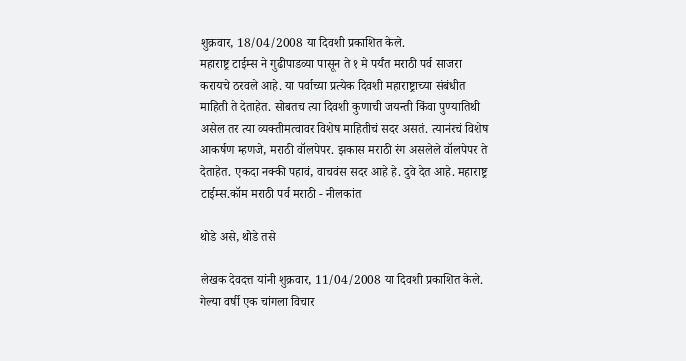शुक्रवार, 18/04/2008 या दिवशी प्रकाशित केले.
महाराष्ट्र टाईम्स ने गुढीपाडव्या पासून ते १ मे पर्यंत मराठी पर्व साजरा करायचे ठरवले आहे. या पर्वाच्या प्रत्येक दिवशी महाराष्ट्राच्या संबंधीत माहिती ते देताहेत. सोबतच त्या दिवशी कुणाची जयन्ती किंवा पुण्यातिथी असेल तर त्या व्यक्तीमत्वावर विशेष माहितीचं सदर असतं. त्यानंरचं विशेष आकर्षण म्हणजे, मराठी वॉलपेपर. झकास मराठी रंग असलेले वॉलपेपर ते देताहेत. एकदा नक्की पहावं, वाचवंस सदर आहे हे. दुवे देत आहे. महाराष्ट्र टाईम्स.कॉम मराठी पर्व मराठी - नीलकांत

थोडे असे, थोडे तसे

लेखक देवदत्त यांनी शुक्रवार, 11/04/2008 या दिवशी प्रकाशित केले.
गेल्या वर्षी एक चांगला विचार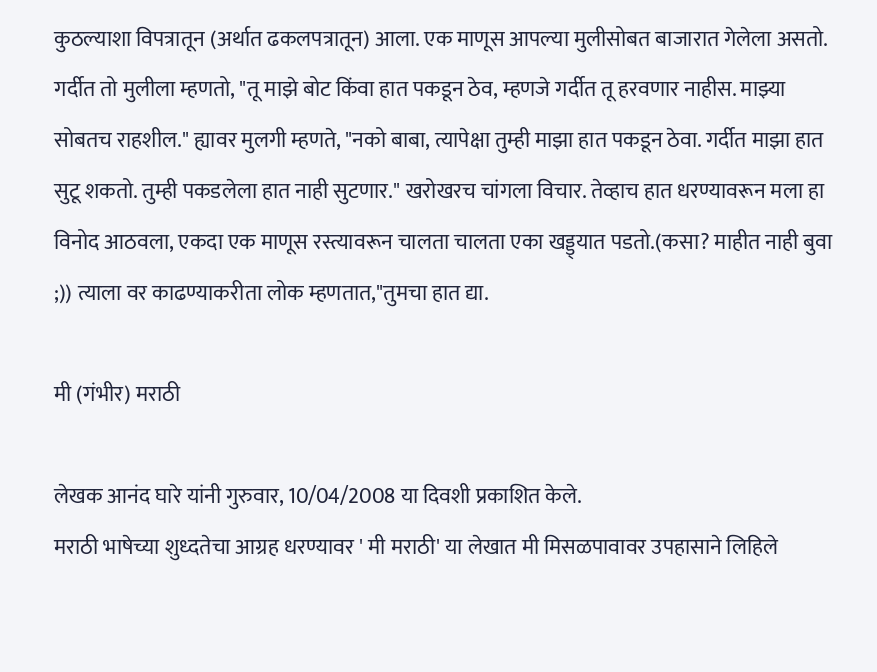कुठल्याशा विपत्रातून (अर्थात ढकलपत्रातून) आला. एक माणूस आपल्या मुलीसोबत बाजारात गेलेला असतो. गर्दीत तो मुलीला म्हणतो, "तू माझे बोट किंवा हात पकडून ठेव, म्हणजे गर्दीत तू हरवणार नाहीस. माझ्या सोबतच राहशील." ह्यावर मुलगी म्हणते, "नको बाबा, त्यापेक्षा तुम्ही माझा हात पकडून ठेवा. गर्दीत माझा हात सुटू शकतो. तुम्ही पकडलेला हात नाही सुटणार." खरोखरच चांगला विचार. तेव्हाच हात धरण्यावरून मला हा विनोद आठवला, एकदा एक माणूस रस्त्यावरून चालता चालता एका खड्ड्यात पडतो.(कसा? माहीत नाही बुवा ;)) त्याला वर काढण्याकरीता लोक म्हणतात,"तुमचा हात द्या.

मी (गंभीर) मराठी

लेखक आनंद घारे यांनी गुरुवार, 10/04/2008 या दिवशी प्रकाशित केले.
मराठी भाषेच्या शुध्दतेचा आग्रह धरण्यावर ' मी मराठी' या लेखात मी मिसळपावावर उपहासाने लिहिले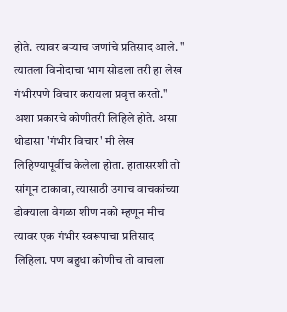होते. त्यावर बर्‍याच जणांचे प्रतिसाद आले. " त्यातला विनोदाचा भाग सोडला तरी हा लेख गंभीरपणे विचार करायला प्रवृत्त करतो." अशा प्रकारचे कोणीतरी लिहिले होते. असा थोडासा 'गंभीर विचार' मी लेख लिहिण्यापूर्वीच केलेला होता. हातासरशी तो सांगून टाकावा, त्यासाठी उगाच वाचकांच्या डोक्याला वेगळा शीण नको म्हणून मीच त्यावर एक गंभीर स्वरूपाचा प्रतिसाद लिहिला. पण बहुधा कोणीच तो वाचला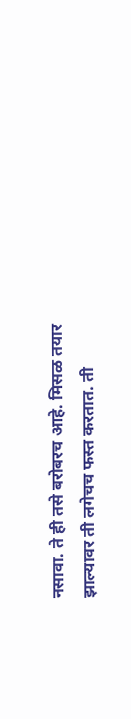नसावा. ते ही तसे बरोबरच आहे. मिसळ तयार झाल्यावर ती लगेचच फस्त करतात. ती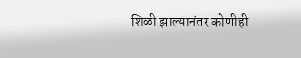शिळी झाल्यानंतर कोणीही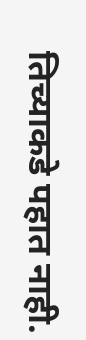तिच्याकडे पहात नाही.